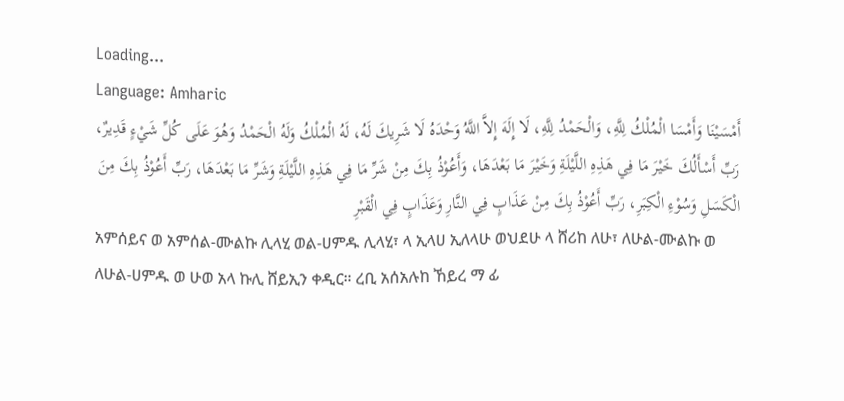Loading...
Language: Amharic
أَمْسَيْنَا وَأَمْسَا الْمُلْكُ لِلَّهِ، وَالْحَمْدُ لِلَّهِ، لَا إِلَهَ إِلاَّ اللَّهُ وَحْدَهُ لَا شَرِيكَ لَهُ، لَهُ الْمُلْكُ وَلَهُ الْحَمْدُ وَهُوَ عَلَى كُلِّ شَيْءٍ قَدِيرٌ، رَبِّ أَسْأَلُكَ خَيْرَ مَا فِي هَذِهِ اللَّيْلَةِ وَخَيْرَ مَا بَعْدَهَا، وَأَعُوْذُ بِكَ مِنْ شَرِّ مَا فِي هَذِهِ اللَّيْلَةِ وَشَرِّ مَا بَعْدَهَا، رَبِّ أَعُوْذُ بِكَ مِنَ الْكَسَلِ وَسُوْءِ الْكِبَرِ، رَبِّ أَعُوْذُ بِكَ مِنْ عَذَابٍ فِي النَّارِ وَعَذَابٍ فِي الْقَبْرِ
አምሰይና ወ አምሰል-ሙልኩ ሊላሂ ወል-ሀምዱ ሊላሂ፣ ላ ኢላሀ ኢለላሁ ወህደሁ ላ ሸሪከ ለሁ፣ ለሁል-ሙልኩ ወ ለሁል-ሀምዱ ወ ሁወ አላ ኩሊ ሸይኢን ቀዲር። ረቢ አሰአሉከ ኸይረ ማ ፊ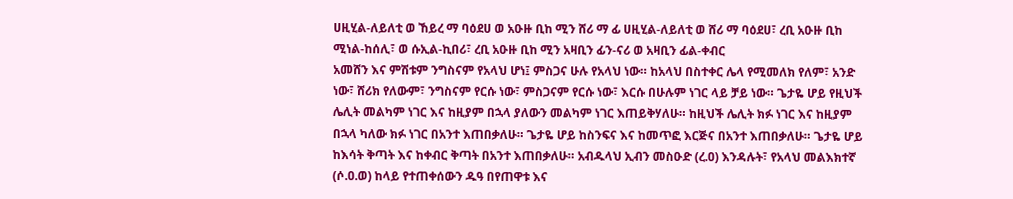ሀዚሂል-ለይለቲ ወ ኸይረ ማ ባዕደሀ ወ አዑዙ ቢከ ሚን ሸሪ ማ ፊ ሀዚሂል-ለይለቲ ወ ሸሪ ማ ባዕደሀ፣ ረቢ አዑዙ ቢከ ሚነል-ከሰሊ፣ ወ ሱኢል-ኪበሪ፣ ረቢ አዑዙ ቢከ ሚን አዛቢን ፊን-ናሪ ወ አዛቢን ፊል-ቀብር
አመሸን እና ምሽቱም ንግስናም የአላህ ሆነ፤ ምስጋና ሁሉ የአላህ ነው። ከአላህ በስተቀር ሌላ የሚመለክ የለም፣ አንድ ነው፣ ሸሪክ የለውም፣ ንግስናም የርሱ ነው፣ ምስጋናም የርሱ ነው፣ እርሱ በሁሉም ነገር ላይ ቻይ ነው። ጌታዬ ሆይ የዚህች ሌሊት መልካም ነገር እና ከዚያም በኋላ ያለውን መልካም ነገር እጠይቅሃለሁ። ከዚህች ሌሊት ክፉ ነገር እና ከዚያም በኋላ ካለው ክፉ ነገር በአንተ እጠበቃለሁ። ጌታዬ ሆይ ከስንፍና እና ከመጥፎ እርጅና በአንተ እጠበቃለሁ። ጌታዬ ሆይ ከእሳት ቅጣት እና ከቀብር ቅጣት በአንተ እጠበቃለሁ። አብዱላህ ኢብን መስዑድ (ረ.ዐ) እንዳሉት፣ የአላህ መልእክተኛ (ሶ.ዐ.ወ) ከላይ የተጠቀሰውን ዱዓ በየጠዋቱ እና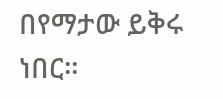በየማታው ይቅሩ ነበር።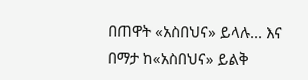በጠዋት «አስበህና» ይላሉ... እና በማታ ከ«አስበህና» ይልቅ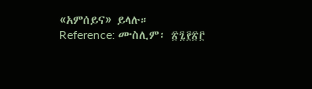«አምሰይና» ይላሉ።
Reference: ሙስሊም፡ ፳፯፻፳፫